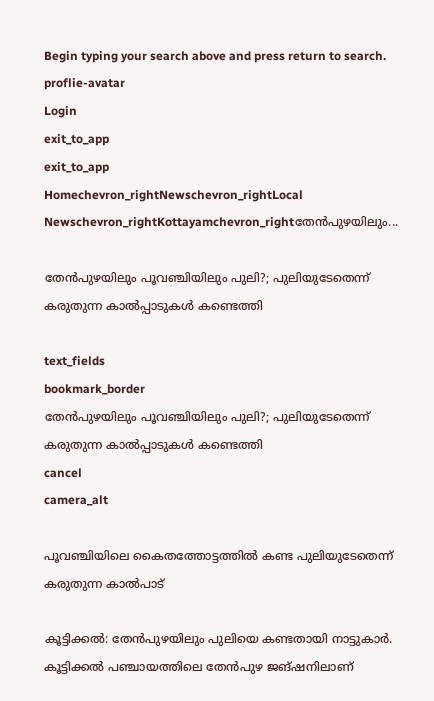Begin typing your search above and press return to search.
proflie-avatar
Login
exit_to_app
exit_to_app
Homechevron_rightNewschevron_rightLocal Newschevron_rightKottayamchevron_rightതേന്‍പുഴയിലും...

തേന്‍പുഴയിലും പൂവഞ്ചിയിലും പുലി?; പുലിയുടേതെന്ന് കരുതുന്ന കാൽപ്പാടുകൾ കണ്ടെത്തി

text_fields
bookmark_border
തേന്‍പുഴയിലും പൂവഞ്ചിയിലും പുലി?; പുലിയുടേതെന്ന് കരുതുന്ന കാൽപ്പാടുകൾ കണ്ടെത്തി
cancel
camera_alt

പൂവഞ്ചിയിലെ കൈതത്തോട്ടത്തില്‍ കണ്ട പുലിയുടേതെന്ന് കരുതുന്ന കാല്‍പാട്

കൂട്ടിക്കല്‍: തേന്‍പുഴയിലും പുലിയെ കണ്ടതായി നാട്ടുകാര്‍. കൂട്ടിക്കല്‍ പഞ്ചായത്തിലെ തേന്‍പുഴ ജങ്ഷനിലാണ്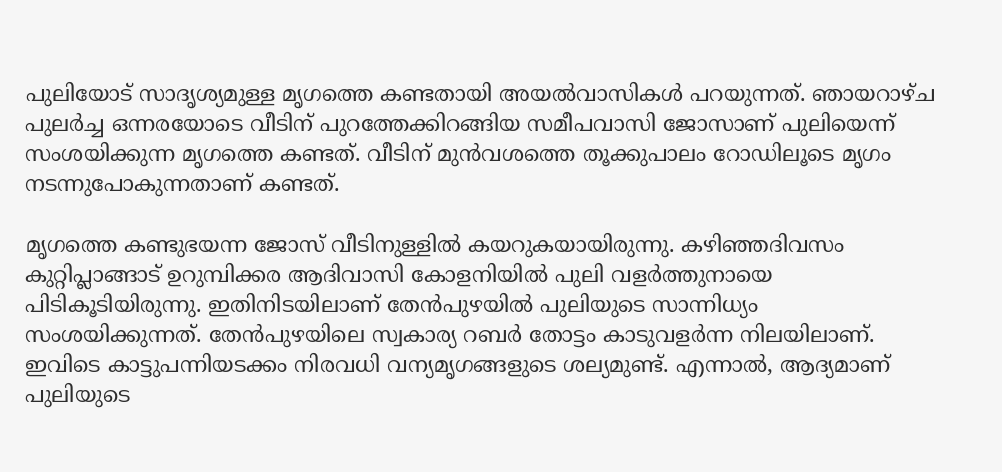പുലിയോട് സാദൃശ്യമുള്ള മൃഗത്തെ കണ്ടതായി അയല്‍വാസികള്‍ പറയുന്നത്. ഞായറാഴ്ച പുലര്‍ച്ച ഒന്നരയോടെ വീടിന് പുറത്തേക്കിറങ്ങിയ സമീപവാസി ജോസാണ് പുലിയെന്ന് സംശയിക്കുന്ന മൃഗത്തെ കണ്ടത്. വീടിന് മുന്‍വശത്തെ തൂക്കുപാലം റോഡിലൂടെ മൃഗം നടന്നുപോകുന്നതാണ് കണ്ടത്.

മൃഗത്തെ കണ്ടുഭയന്ന ജോസ് വീടിനുള്ളില്‍ കയറുകയായിരുന്നു. കഴിഞ്ഞദിവസം കുറ്റിപ്ലാങ്ങാട് ഉറുമ്പിക്കര ആദിവാസി കോളനിയില്‍ പുലി വളര്‍ത്തുനായെ പിടികൂടിയിരുന്നു. ഇതിനിടയിലാണ് തേന്‍പുഴയില്‍ പുലിയുടെ സാന്നിധ്യം സംശയിക്കുന്നത്. തേന്‍പുഴയിലെ സ്വകാര്യ റബര്‍ തോട്ടം കാടുവളര്‍ന്ന നിലയിലാണ്. ഇവിടെ കാട്ടുപന്നിയടക്കം നിരവധി വന്യമൃഗങ്ങളുടെ ശല്യമുണ്ട്. എന്നാല്‍, ആദ്യമാണ് പുലിയുടെ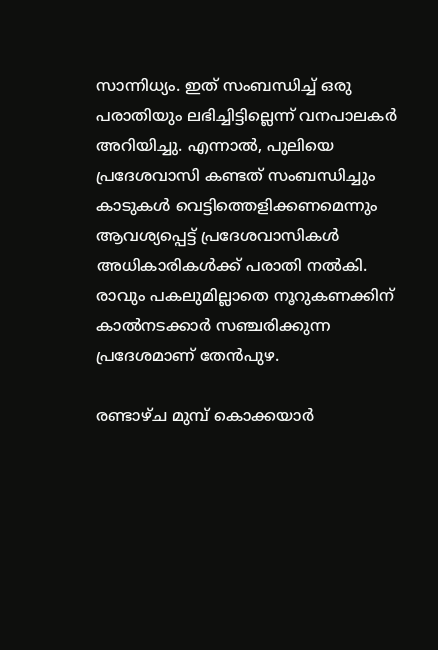സാന്നിധ്യം. ഇത് സംബന്ധിച്ച് ഒരു പരാതിയും ലഭിച്ചിട്ടില്ലെന്ന് വനപാലകര്‍ അറിയിച്ചു. എന്നാല്‍, പുലിയെ പ്രദേശവാസി കണ്ടത് സംബന്ധിച്ചും കാടുകള്‍ വെട്ടിത്തെളിക്കണമെന്നും ആവശ്യപ്പെട്ട് പ്രദേശവാസികള്‍ അധികാരികള്‍ക്ക് പരാതി നല്‍കി. രാവും പകലുമില്ലാതെ നൂറുകണക്കിന് കാല്‍നടക്കാര്‍ സഞ്ചരിക്കുന്ന പ്രദേശമാണ് തേന്‍പുഴ.

രണ്ടാഴ്ച മുമ്പ് കൊക്കയാര്‍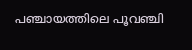പഞ്ചായത്തിലെ പൂവഞ്ചി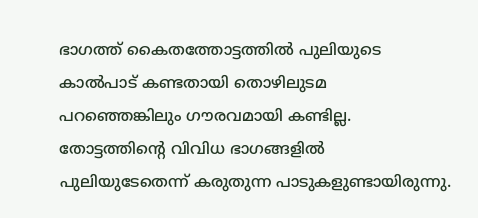ഭാഗത്ത് കൈതത്തോട്ടത്തില്‍ പുലിയുടെ കാല്‍പാട് കണ്ടതായി തൊഴിലുടമ പറഞ്ഞെങ്കിലും ഗൗരവമായി കണ്ടില്ല. തോട്ടത്തിന്‍റെ വിവിധ ഭാഗങ്ങളില്‍ പുലിയുടേതെന്ന് കരുതുന്ന പാടുകളുണ്ടായിരുന്നു.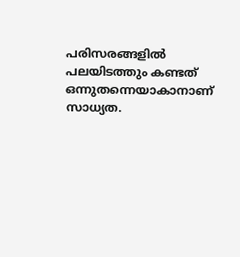പരിസരങ്ങളിൽ പലയിടത്തും കണ്ടത് ഒന്നുതന്നെയാകാനാണ് സാധ്യത.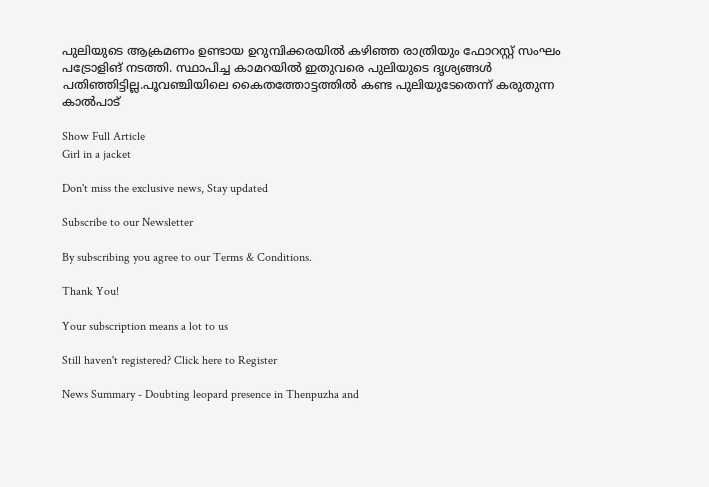പുലിയുടെ ആക്രമണം ഉണ്ടായ ഉറുമ്പിക്കരയില്‍ കഴിഞ്ഞ രാത്രിയും ഫോറസ്റ്റ് സംഘം പട്രോളിങ് നടത്തി. സ്ഥാപിച്ച കാമറയില്‍ ഇതുവരെ പുലിയുടെ ദൃശ്യങ്ങള്‍ പതിഞ്ഞിട്ടില്ല.പൂവഞ്ചിയിലെ കൈതത്തോട്ടത്തില്‍ കണ്ട പുലിയുടേതെന്ന് കരുതുന്ന കാല്‍പാട്

Show Full Article
Girl in a jacket

Don't miss the exclusive news, Stay updated

Subscribe to our Newsletter

By subscribing you agree to our Terms & Conditions.

Thank You!

Your subscription means a lot to us

Still haven't registered? Click here to Register

News Summary - Doubting leopard presence in Thenpuzha and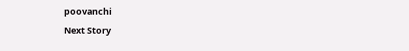poovanchi
Next Story